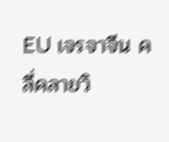EU เจรจาจีน คลี่คลายวิ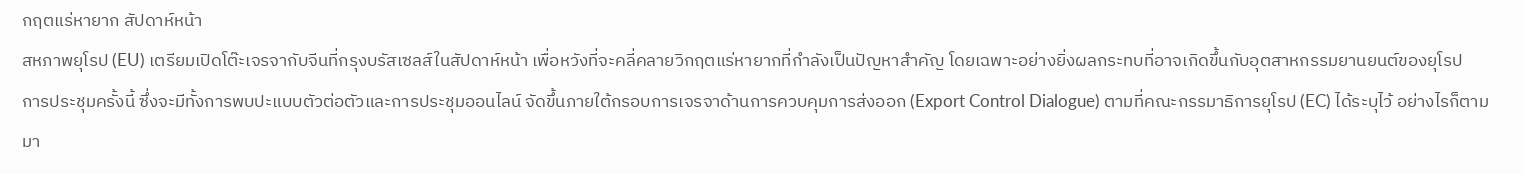กฤตแร่หายาก สัปดาห์หน้า
สหภาพยุโรป (EU) เตรียมเปิดโต๊ะเจรจากับจีนที่กรุงบรัสเซลส์ในสัปดาห์หน้า เพื่อหวังที่จะคลี่คลายวิกฤตแร่หายากที่กำลังเป็นปัญหาสำคัญ โดยเฉพาะอย่างยิ่งผลกระทบที่อาจเกิดขึ้นกับอุตสาหกรรมยานยนต์ของยุโรป
การประชุมครั้งนี้ ซึ่งจะมีทั้งการพบปะแบบตัวต่อตัวและการประชุมออนไลน์ จัดขึ้นภายใต้กรอบการเจรจาด้านการควบคุมการส่งออก (Export Control Dialogue) ตามที่คณะกรรมาธิการยุโรป (EC) ได้ระบุไว้ อย่างไรก็ตาม มา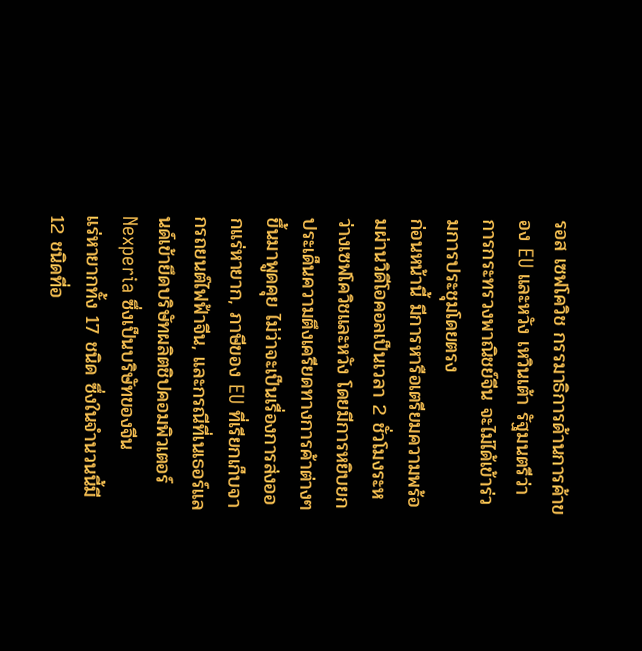รอส เซฟโควิช กรรมาธิการด้านการค้าของ EU และหวัง เหวินเต้า รัฐมนตรีว่าการกระทรวงพาณิชย์จีน จะไม่ได้เข้าร่วมการประชุมโดยตรง
ก่อนหน้านี้ มีการหารือเตรียมความพร้อมผ่านวิดีโอคอลเป็นเวลา 2 ชั่วโมงระหว่างเซฟโควิชและหวัง โดยมีการหยิบยกประเด็นความตึงเครียดทางการค้าต่างๆ ขึ้นมาพูดคุย ไม่ว่าจะเป็นเรื่องการส่งออกแร่หายาก, ภาษีของ EU ที่เรียกเก็บจากรถยนต์ไฟฟ้าจีน, และกรณีที่เนเธอร์แลนด์เข้ายึดบริษัทผลิตชิปคอมพิวเตอร์ Nexperia ซึ่งเป็นบริษัทของจีน
แร่หายากทั้ง 17 ชนิด ซึ่งในจำนวนนี้มี 12 ชนิดที่อ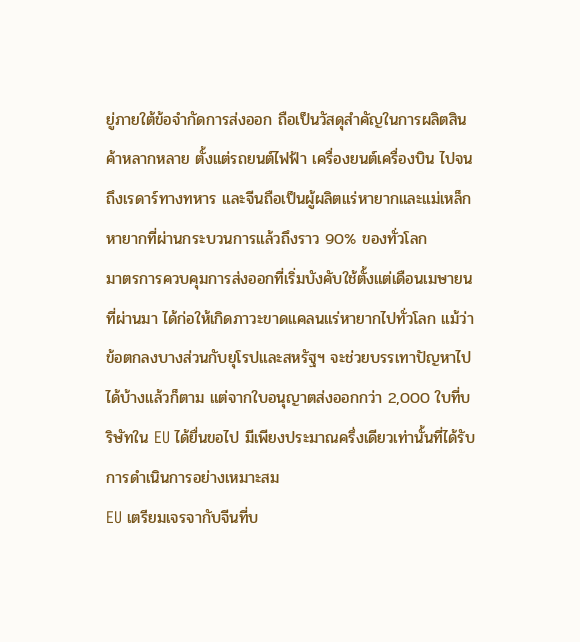ยู่ภายใต้ข้อจำกัดการส่งออก ถือเป็นวัสดุสำคัญในการผลิตสินค้าหลากหลาย ตั้งแต่รถยนต์ไฟฟ้า เครื่องยนต์เครื่องบิน ไปจนถึงเรดาร์ทางทหาร และจีนถือเป็นผู้ผลิตแร่หายากและแม่เหล็กหายากที่ผ่านกระบวนการแล้วถึงราว 90% ของทั่วโลก
มาตรการควบคุมการส่งออกที่เริ่มบังคับใช้ตั้งแต่เดือนเมษายนที่ผ่านมา ได้ก่อให้เกิดภาวะขาดแคลนแร่หายากไปทั่วโลก แม้ว่าข้อตกลงบางส่วนกับยุโรปและสหรัฐฯ จะช่วยบรรเทาปัญหาไปได้บ้างแล้วก็ตาม แต่จากใบอนุญาตส่งออกกว่า 2,000 ใบที่บริษัทใน EU ได้ยื่นขอไป มีเพียงประมาณครึ่งเดียวเท่านั้นที่ได้รับการดำเนินการอย่างเหมาะสม
EU เตรียมเจรจากับจีนที่บ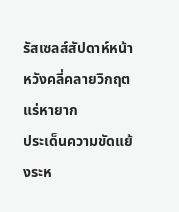รัสเซลส์สัปดาห์หน้า หวังคลี่คลายวิกฤตแร่หายาก
ประเด็นความขัดแย้งระห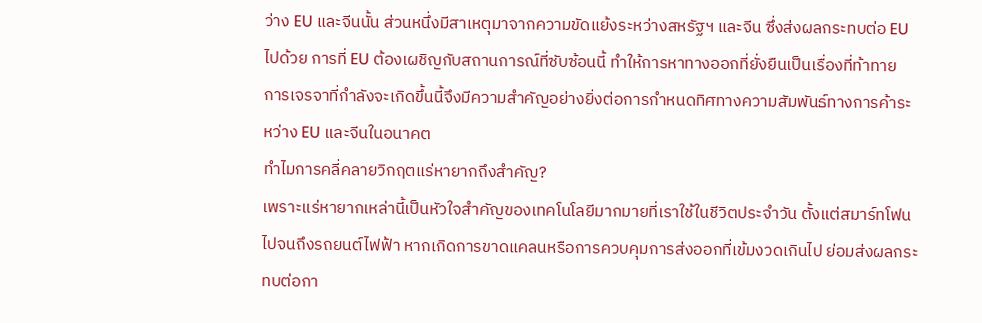ว่าง EU และจีนนั้น ส่วนหนึ่งมีสาเหตุมาจากความขัดแย้งระหว่างสหรัฐฯ และจีน ซึ่งส่งผลกระทบต่อ EU ไปด้วย การที่ EU ต้องเผชิญกับสถานการณ์ที่ซับซ้อนนี้ ทำให้การหาทางออกที่ยั่งยืนเป็นเรื่องที่ท้าทาย
การเจรจาที่กำลังจะเกิดขึ้นนี้จึงมีความสำคัญอย่างยิ่งต่อการกำหนดทิศทางความสัมพันธ์ทางการค้าระหว่าง EU และจีนในอนาคต
ทำไมการคลี่คลายวิกฤตแร่หายากถึงสำคัญ?
เพราะแร่หายากเหล่านี้เป็นหัวใจสำคัญของเทคโนโลยีมากมายที่เราใช้ในชีวิตประจำวัน ตั้งแต่สมาร์ทโฟนไปจนถึงรถยนต์ไฟฟ้า หากเกิดการขาดแคลนหรือการควบคุมการส่งออกที่เข้มงวดเกินไป ย่อมส่งผลกระทบต่อกา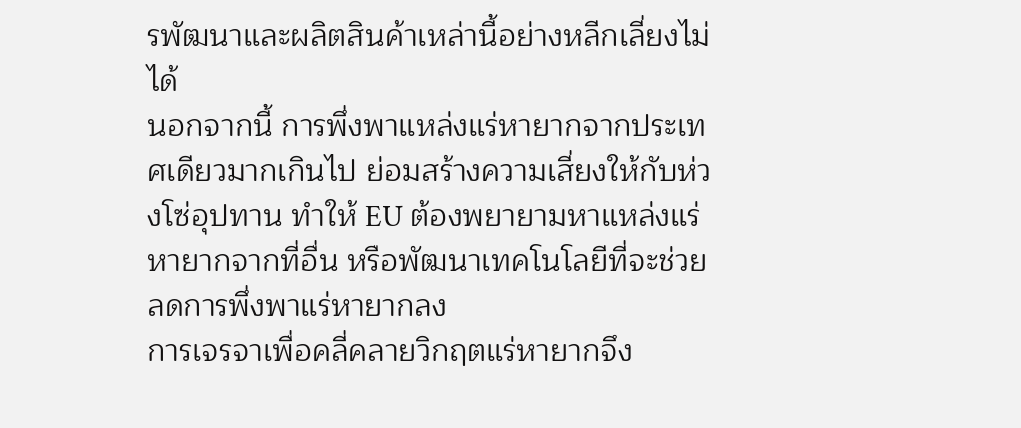รพัฒนาและผลิตสินค้าเหล่านี้อย่างหลีกเลี่ยงไม่ได้
นอกจากนี้ การพึ่งพาแหล่งแร่หายากจากประเทศเดียวมากเกินไป ย่อมสร้างความเสี่ยงให้กับห่วงโซ่อุปทาน ทำให้ EU ต้องพยายามหาแหล่งแร่หายากจากที่อื่น หรือพัฒนาเทคโนโลยีที่จะช่วยลดการพึ่งพาแร่หายากลง
การเจรจาเพื่อคลี่คลายวิกฤตแร่หายากจึง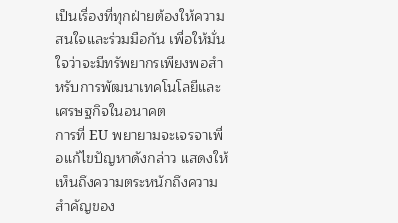เป็นเรื่องที่ทุกฝ่ายต้องให้ความสนใจและร่วมมือกัน เพื่อให้มั่นใจว่าจะมีทรัพยากรเพียงพอสำหรับการพัฒนาเทคโนโลยีและเศรษฐกิจในอนาคต
การที่ EU พยายามจะเจรจาเพื่อแก้ไขปัญหาดังกล่าว แสดงให้เห็นถึงความตระหนักถึงความสำคัญของ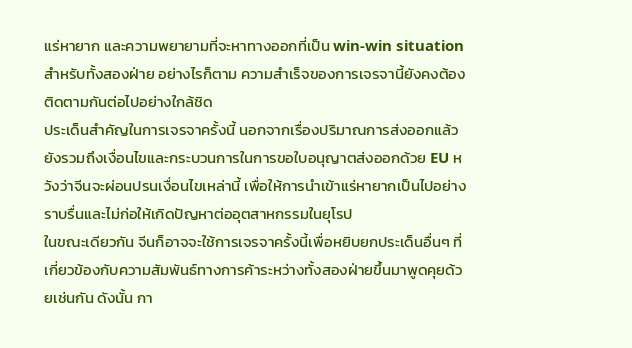แร่หายาก และความพยายามที่จะหาทางออกที่เป็น win-win situation สำหรับทั้งสองฝ่าย อย่างไรก็ตาม ความสำเร็จของการเจรจานี้ยังคงต้องติดตามกันต่อไปอย่างใกล้ชิด
ประเด็นสำคัญในการเจรจาครั้งนี้ นอกจากเรื่องปริมาณการส่งออกแล้ว ยังรวมถึงเงื่อนไขและกระบวนการในการขอใบอนุญาตส่งออกด้วย EU หวังว่าจีนจะผ่อนปรนเงื่อนไขเหล่านี้ เพื่อให้การนำเข้าแร่หายากเป็นไปอย่างราบรื่นและไม่ก่อให้เกิดปัญหาต่ออุตสาหกรรมในยุโรป
ในขณะเดียวกัน จีนก็อาจจะใช้การเจรจาครั้งนี้เพื่อหยิบยกประเด็นอื่นๆ ที่เกี่ยวข้องกับความสัมพันธ์ทางการค้าระหว่างทั้งสองฝ่ายขึ้นมาพูดคุยด้วยเช่นกัน ดังนั้น กา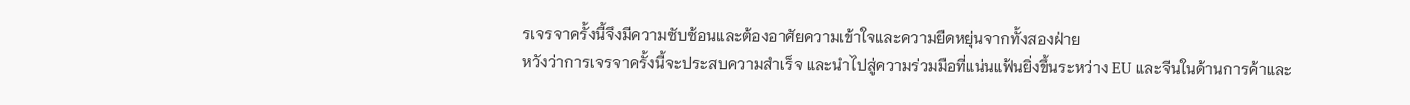รเจรจาครั้งนี้จึงมีความซับซ้อนและต้องอาศัยความเข้าใจและความยืดหยุ่นจากทั้งสองฝ่าย
หวังว่าการเจรจาครั้งนี้จะประสบความสำเร็จ และนำไปสู่ความร่วมมือที่แน่นแฟ้นยิ่งขึ้นระหว่าง EU และจีนในด้านการค้าและ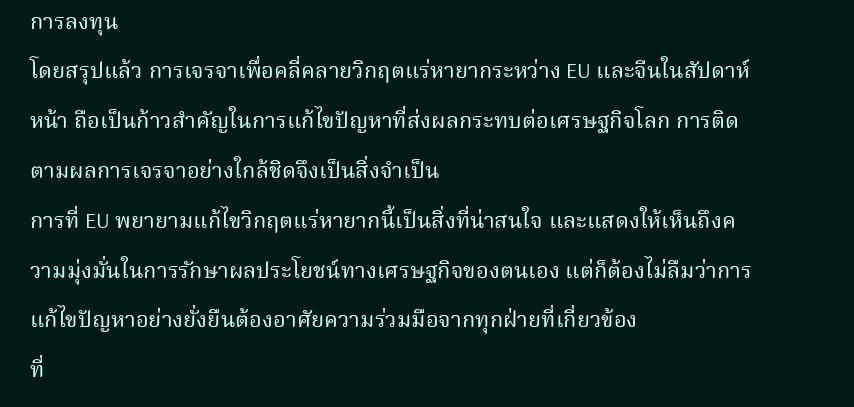การลงทุน
โดยสรุปแล้ว การเจรจาเพื่อคลี่คลายวิกฤตแร่หายากระหว่าง EU และจีนในสัปดาห์หน้า ถือเป็นก้าวสำคัญในการแก้ไขปัญหาที่ส่งผลกระทบต่อเศรษฐกิจโลก การติดตามผลการเจรจาอย่างใกล้ชิดจึงเป็นสิ่งจำเป็น
การที่ EU พยายามแก้ไขวิกฤตแร่หายากนี้เป็นสิ่งที่น่าสนใจ และแสดงให้เห็นถึงความมุ่งมั่นในการรักษาผลประโยชน์ทางเศรษฐกิจของตนเอง แต่ก็ต้องไม่ลืมว่าการแก้ไขปัญหาอย่างยั่งยืนต้องอาศัยความร่วมมือจากทุกฝ่ายที่เกี่ยวข้อง
ที่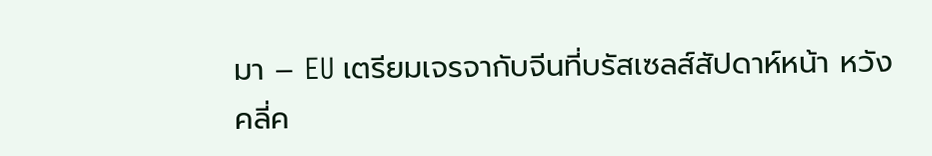มา – EU เตรียมเจรจากับจีนที่บรัสเซลส์สัปดาห์หน้า หวังคลี่ค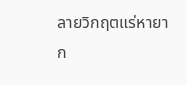ลายวิกฤตแร่หายาก